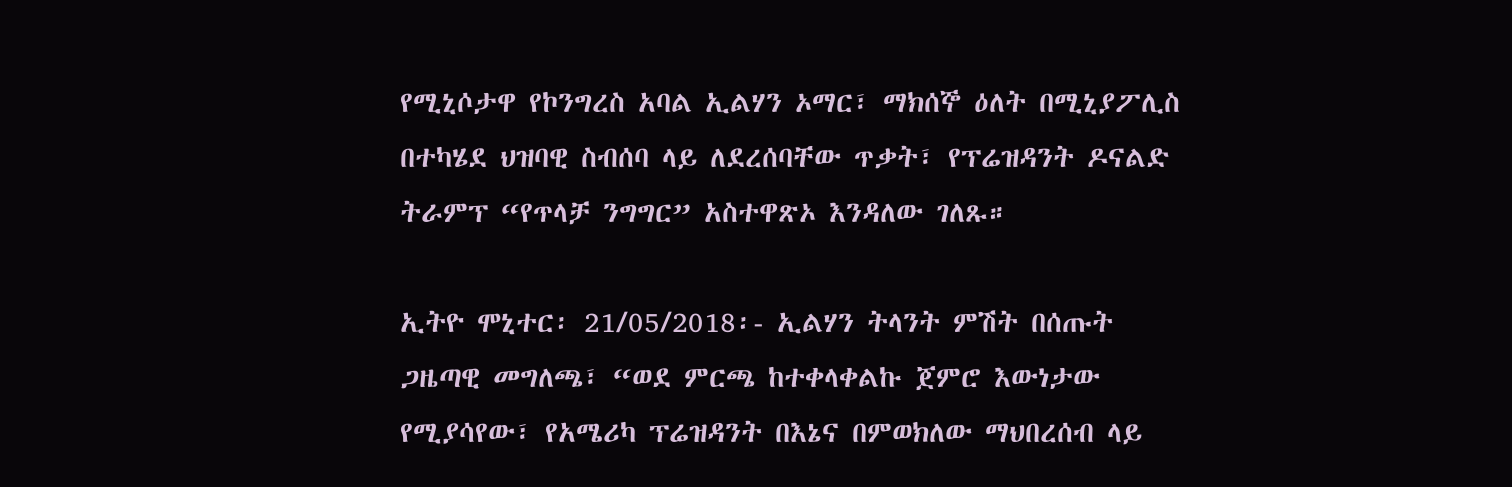የሚኒሶታዋ የኮንግረስ አባል ኢልሃን ኦማር፣ ማክሰኞ ዕለት በሚኒያፖሊስ በተካሄደ ህዝባዊ ስብሰባ ላይ ለደረሰባቸው ጥቃት፣ የፕሬዝዳንት ዶናልድ ትራምፕ “የጥላቻ ንግግር” አስተዋጽኦ እንዳለው ገለጹ።

ኢትዮ ሞኒተር፡ 21/05/2018፡- ኢልሃን ትላንት ምሽት በሰጡት ጋዜጣዊ መግለጫ፣ “ወደ ምርጫ ከተቀላቀልኩ ጀምሮ እውነታው የሚያሳየው፣ የአሜሪካ ፕሬዝዳንት በእኔና በምወክለው ማህበረሰብ ላይ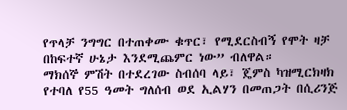የጥላቻ ንግግር በተጠቀሙ ቁጥር፣ የሚደርስብኝ የሞት ዛቻ በከፍተኛ ሁኔታ እንደሚጨምር ነው” ብለዋል።
ማክሰኞ ምሽት በተደረገው ስብሰባ ላይ፣ ጄምስ ካዝሚርክዛክ የተባለ የ55 ዓመት ግለሰብ ወደ ኢልሃን በመጠጋት በሲሪንጅ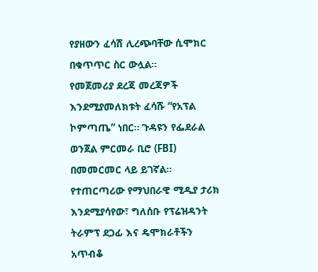የያዘውን ፈሳሽ ሊረጭባቸው ሲሞክር በቁጥጥር ስር ውሏል።
የመጀመሪያ ደረጃ መረጃዎች እንደሚያመለክቱት ፈሳሹ “የአፕል ኮምጣጤ” ነበር። ጉዳዩን የፌደራል ወንጀል ምርመራ ቢሮ (FBI) በመመርመር ላይ ይገኛል።
የተጠርጣሪው የማህበራዊ ሚዲያ ታሪክ እንደሚያሳየው፣ ግለሰቡ የፕሬዝዳንት ትራምፕ ደጋፊ እና ዴሞክራቶችን አጥብቆ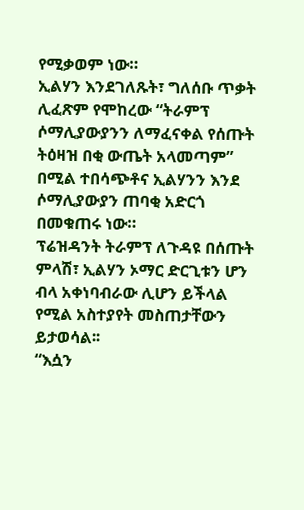የሚቃወም ነው።
ኢልሃን እንደገለጹት፣ ግለሰቡ ጥቃት ሊፈጽም የሞከረው “ትራምፕ ሶማሊያውያንን ለማፈናቀል የሰጡት ትዕዛዝ በቂ ውጤት አላመጣም” በሚል ተበሳጭቶና ኢልሃንን እንደ ሶማሊያውያን ጠባቂ አድርጎ በመቁጠሩ ነው።
ፕሬዝዳንት ትራምፕ ለጉዳዩ በሰጡት ምላሽ፣ ኢልሃን ኦማር ድርጊቱን ሆን ብላ አቀነባብራው ሊሆን ይችላል የሚል አስተያየት መስጠታቸውን ይታወሳል፡፡
“እሷን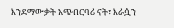እንደማውቃት አጭበርባሪ ናት፣ እራሷን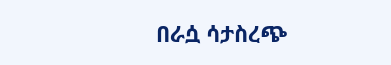በራሷ ሳታስረጭ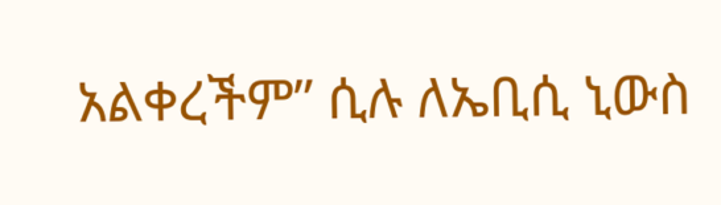አልቀረችም” ሲሉ ለኤቢሲ ኒውስ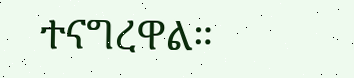ተናግረዋል።